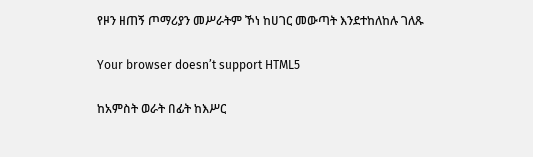የዞን ዘጠኝ ጦማሪያን መሥራትም ኾነ ከሀገር መውጣት እንደተከለከሉ ገለጹ

Your browser doesn’t support HTML5

ከአምስት ወራት በፊት ከእሥር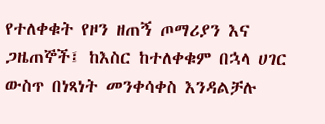የተለቀቁት የዞን ዘጠኝ ጦማሪያን እና ጋዜጠኞች፤ ከእስር ከተለቀቁም በኋላ ሀገር ውስጥ በነጻነት መንቀሳቀስ እንዳልቻሉ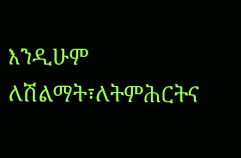እንዲሁም ለሽልማት፣ለትምሕርትና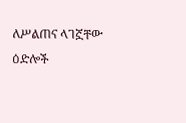ለሥልጠና ላገኟቸው ዕድሎች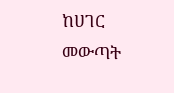ከሀገር መውጣት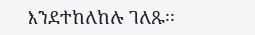እንደተከለከሉ ገለጹ፡፡